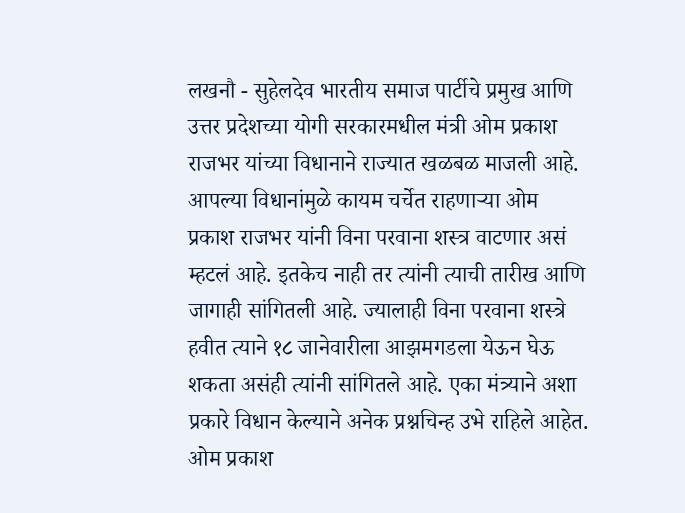लखनौ - सुहेलदेव भारतीय समाज पार्टीचे प्रमुख आणि उत्तर प्रदेशच्या योगी सरकारमधील मंत्री ओम प्रकाश राजभर यांच्या विधानाने राज्यात खळबळ माजली आहे. आपल्या विधानांमुळे कायम चर्चेत राहणाऱ्या ओम प्रकाश राजभर यांनी विना परवाना शस्त्र वाटणार असं म्हटलं आहे. इतकेच नाही तर त्यांनी त्याची तारीख आणि जागाही सांगितली आहे. ज्यालाही विना परवाना शस्त्रे हवीत त्याने १८ जानेवारीला आझमगडला येऊन घेऊ शकता असंही त्यांनी सांगितले आहे. एका मंत्र्याने अशा प्रकारे विधान केल्याने अनेक प्रश्नचिन्ह उभे राहिले आहेत.
ओम प्रकाश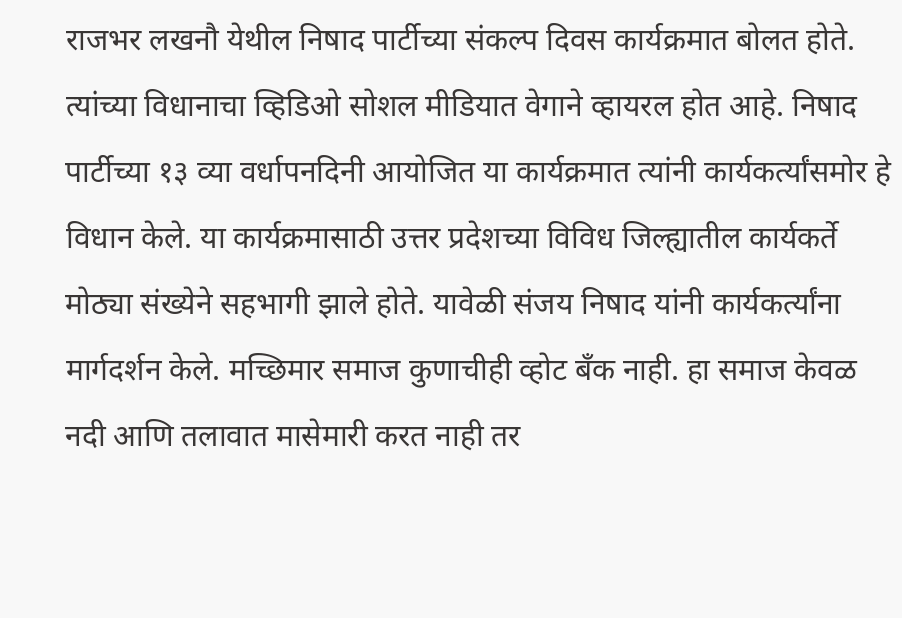राजभर लखनौ येथील निषाद पार्टीच्या संकल्प दिवस कार्यक्रमात बोलत होते. त्यांच्या विधानाचा व्हिडिओ सोशल मीडियात वेगाने व्हायरल होत आहे. निषाद पार्टीच्या १३ व्या वर्धापनदिनी आयोजित या कार्यक्रमात त्यांनी कार्यकर्त्यांसमोर हे विधान केले. या कार्यक्रमासाठी उत्तर प्रदेशच्या विविध जिल्ह्यातील कार्यकर्ते मोठ्या संख्येने सहभागी झाले होते. यावेळी संजय निषाद यांनी कार्यकर्त्यांना मार्गदर्शन केले. मच्छिमार समाज कुणाचीही व्होट बँक नाही. हा समाज केवळ नदी आणि तलावात मासेमारी करत नाही तर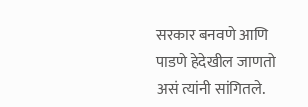सरकार बनवणे आणि पाडणे हेदेखील जाणतो असं त्यांनी सांगितले.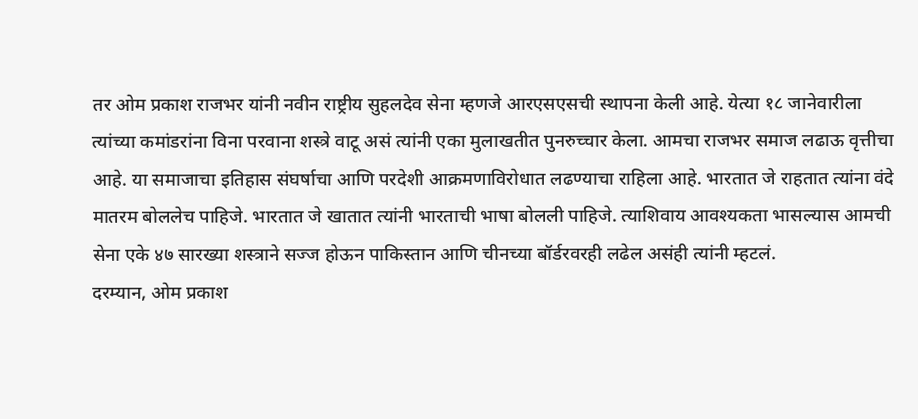तर ओम प्रकाश राजभर यांनी नवीन राष्ट्रीय सुहलदेव सेना म्हणजे आरएसएसची स्थापना केली आहे. येत्या १८ जानेवारीला त्यांच्या कमांडरांना विना परवाना शस्त्रे वाटू असं त्यांनी एका मुलाखतीत पुनरुच्चार केला. आमचा राजभर समाज लढाऊ वृत्तीचा आहे. या समाजाचा इतिहास संघर्षाचा आणि परदेशी आक्रमणाविरोधात लढण्याचा राहिला आहे. भारतात जे राहतात त्यांना वंदे मातरम बोललेच पाहिजे. भारतात जे खातात त्यांनी भारताची भाषा बोलली पाहिजे. त्याशिवाय आवश्यकता भासल्यास आमची सेना एके ४७ सारख्या शस्त्राने सज्ज होऊन पाकिस्तान आणि चीनच्या बॉर्डरवरही लढेल असंही त्यांनी म्हटलं.
दरम्यान, ओम प्रकाश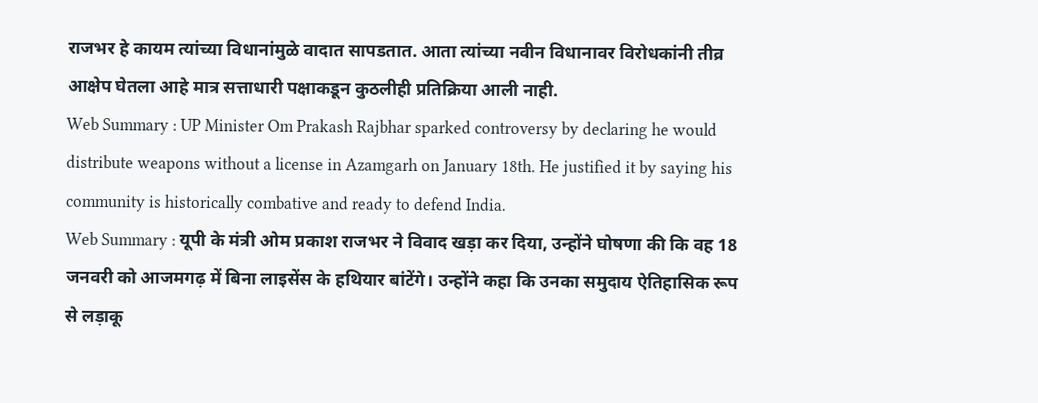राजभर हे कायम त्यांच्या विधानांमुळे वादात सापडतात. आता त्यांच्या नवीन विधानावर विरोधकांनी तीव्र आक्षेप घेतला आहे मात्र सत्ताधारी पक्षाकडून कुठलीही प्रतिक्रिया आली नाही.
Web Summary : UP Minister Om Prakash Rajbhar sparked controversy by declaring he would distribute weapons without a license in Azamgarh on January 18th. He justified it by saying his community is historically combative and ready to defend India.
Web Summary : यूपी के मंत्री ओम प्रकाश राजभर ने विवाद खड़ा कर दिया, उन्होंने घोषणा की कि वह 18 जनवरी को आजमगढ़ में बिना लाइसेंस के हथियार बांटेंगे। उन्होंने कहा कि उनका समुदाय ऐतिहासिक रूप से लड़ाकू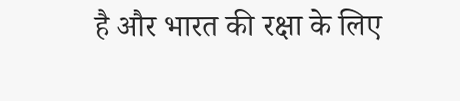है और भारत की रक्षा के लिए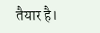तैयार है।